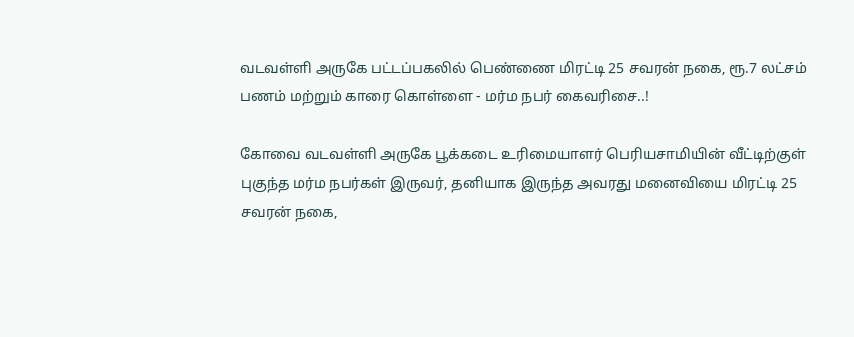வடவள்ளி அருகே பட்டப்பகலில் பெண்ணை மிரட்டி 25 சவரன் நகை, ரூ.7 லட்சம் பணம் மற்றும் காரை கொள்ளை - மர்ம நபர் கைவரிசை..!

கோவை வடவள்ளி அருகே பூக்கடை உரிமையாளர் பெரியசாமியின் வீட்டிற்குள் புகுந்த மர்ம நபர்கள் இருவர், தனியாக இருந்த அவரது மனைவியை மிரட்டி 25 சவரன் நகை,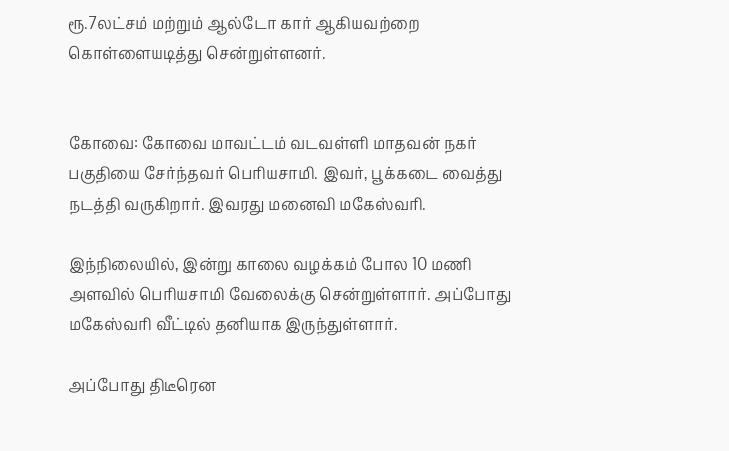ரூ.7லட்சம் மற்றும் ஆல்டோ கார் ஆகியவற்றை கொள்ளையடித்து சென்றுள்ளனர்.


கோவை: கோவை மாவட்டம் வடவள்ளி மாதவன் நகர் பகுதியை சேர்ந்தவர் பெரியசாமி. இவர், பூக்கடை வைத்து நடத்தி வருகிறார். இவரது மனைவி மகேஸ்வரி.

இந்நிலையில், இன்று காலை வழக்கம் போல 10 மணி அளவில் பெரியசாமி வேலைக்கு சென்றுள்ளார். அப்போது மகேஸ்வரி வீட்டில் தனியாக இருந்துள்ளார்.

அப்போது திடீரென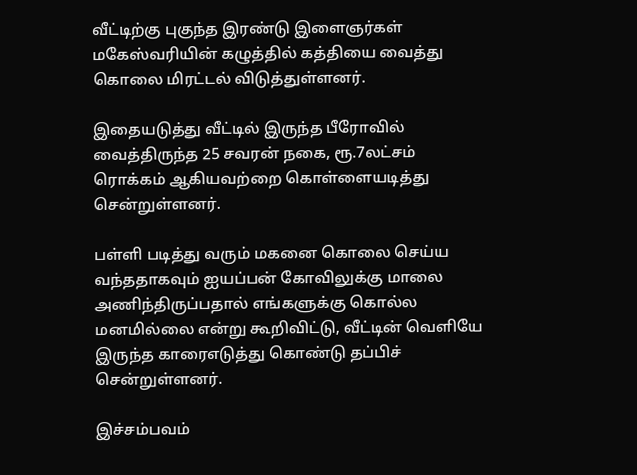வீட்டிற்கு புகுந்த இரண்டு இளைஞர்கள் மகேஸ்வரியின் கழுத்தில் கத்தியை வைத்து கொலை மிரட்டல் விடுத்துள்ளனர்.

இதையடுத்து வீட்டில் இருந்த பீரோவில் வைத்திருந்த 25 சவரன் நகை, ரூ.7லட்சம் ரொக்கம் ஆகியவற்றை கொள்ளையடித்து சென்றுள்ளனர்.

பள்ளி படித்து வரும் மகனை கொலை செய்ய வந்ததாகவும் ஐயப்பன் கோவிலுக்கு மாலை அணிந்திருப்பதால் எங்களுக்கு கொல்ல மனமில்லை என்று கூறிவிட்டு, வீட்டின் வெளியே இருந்த காரைஎடுத்து கொண்டு தப்பிச் சென்றுள்ளனர்.

இச்சம்பவம்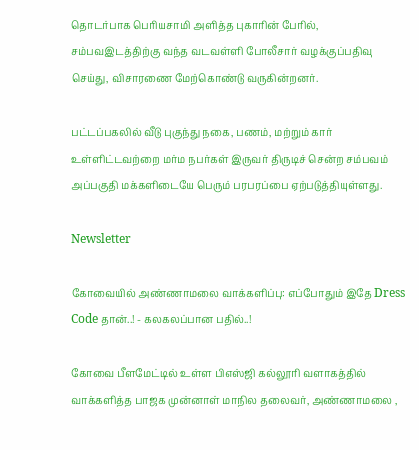தொடர்பாக பெரியசாமி அளித்த புகாரின் பேரில், சம்பவஇடத்திற்கு வந்த வடவள்ளி போலீசார் வழக்குப்பதிவு செய்து, விசாரணை மேற்கொண்டு வருகின்றனர்.

பட்டப்பகலில் வீடு புகுந்து நகை, பணம், மற்றும் கார் உள்ளிட்டவற்றை மர்ம நபர்கள் இருவர் திருடிச் சென்ற சம்பவம் அப்பகுதி மக்களிடையே பெரும் பரபரப்பை ஏற்படுத்தியுள்ளது.

Newsletter

கோவையில் அண்ணாமலை வாக்களிப்பு: எப்போதும் இதே Dress Code தான்..! - கலகலப்பான பதில்..!

கோவை பீளமேட்டில் உள்ள பிஎஸ்ஜி கல்லூரி வளாகத்தில் வாக்களித்த பாஜக முன்னாள் மாநில தலைவர், அண்ணாமலை ,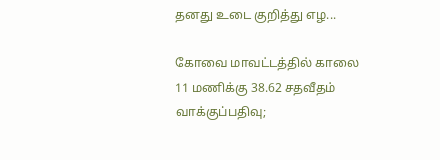தனது உடை குறித்து எழ...

கோவை மாவட்டத்தில் காலை 11 மணிக்கு 38.62 சதவீதம் வாக்குப்பதிவு;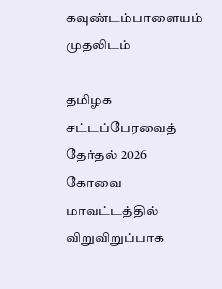கவுண்டம்பாளையம் முதலிடம்

தமிழக சட்டப்பேரவைத் தேர்தல் 2026 கோவை மாவட்டத்தில் விறுவிறுப்பாக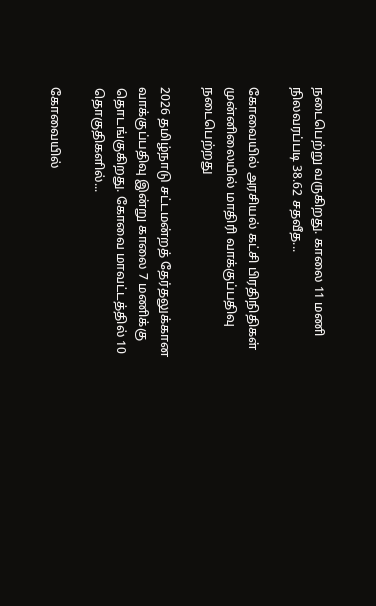நடைபெற்று வருகிறது. காலை 11 மணி நிலவரப்படி 38.62 சதவீத...

கோவையில் அரசியல் கட்சி பிரதிநிதிகள் முன்னிலையில் மாதிரி வாக்குப்பதிவு நடைபெற்றது

2026 தமிழ்நாடு சட்டமன்றத் தேர்தலுக்கான வாக்குப்பதிவு இன்று காலை 7 மணிக்கு தொடங்குகிறது. கோவை மாவட்டத்தில் 10 தொகுதிகளில்...

கோவையில்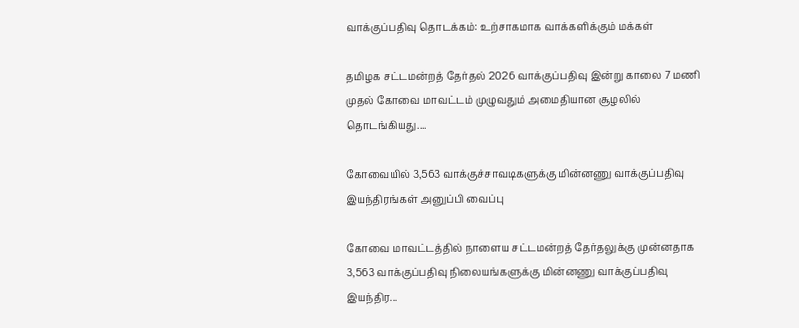வாக்குப்பதிவு தொடக்கம்: உற்சாகமாக வாக்களிக்கும் மக்கள்

தமிழக சட்டமன்றத் தேர்தல் 2026 வாக்குப்பதிவு இன்று காலை 7 மணி முதல் கோவை மாவட்டம் முழுவதும் அமைதியான சூழலில் தொடங்கியது....

கோவையில் 3,563 வாக்குச்சாவடிகளுக்கு மின்னணு வாக்குப்பதிவு இயந்திரங்கள் அனுப்பி வைப்பு

கோவை மாவட்டத்தில் நாளைய சட்டமன்றத் தேர்தலுக்கு முன்னதாக 3,563 வாக்குப்பதிவு நிலையங்களுக்கு மின்னணு வாக்குப்பதிவு இயந்திர...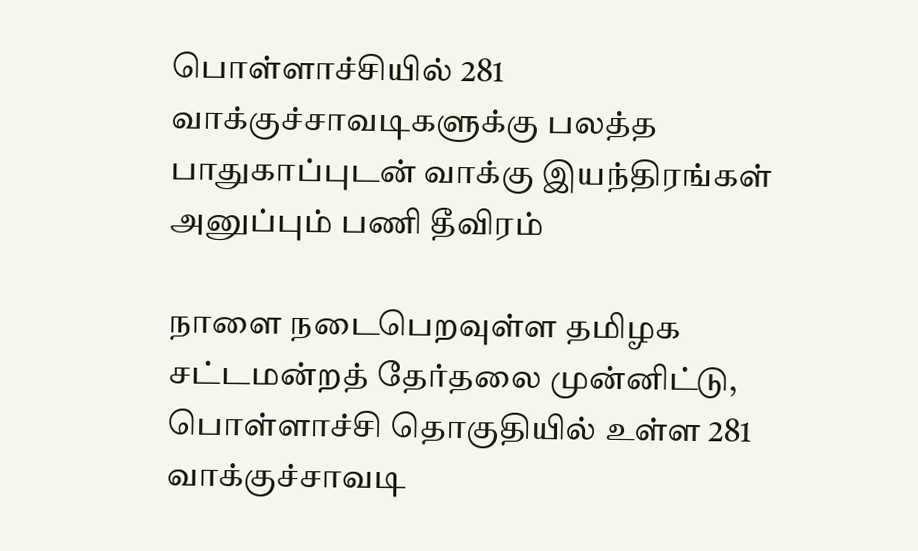பொள்ளாச்சியில் 281 வாக்குச்சாவடிகளுக்கு பலத்த பாதுகாப்புடன் வாக்கு இயந்திரங்கள் அனுப்பும் பணி தீவிரம்

நாளை நடைபெறவுள்ள தமிழக சட்டமன்றத் தேர்தலை முன்னிட்டு, பொள்ளாச்சி தொகுதியில் உள்ள 281 வாக்குச்சாவடி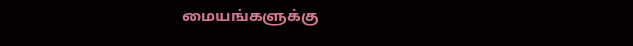மையங்களுக்கு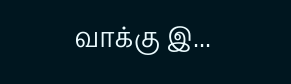வாக்கு இ...